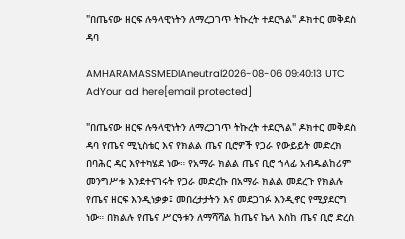"በጤናው ዘርፍ ሉዓላዊነትን ለማረጋገጥ ትኩረት ተደርጓል" ዶክተር መቅደስ ዳባ

AMHARAMASSMEDIAneutral2026-08-06 09:40:13 UTC
AdYour ad here[email protected]

"በጤናው ዘርፍ ሉዓላዊነትን ለማረጋገጥ ትኩረት ተደርጓል" ዶክተር መቅደስ ዳባ የጤና ሚኒስቴር እና የክልል ጤና ቢሮዎች የጋራ የውይይት መድረክ በባሕር ዳር እየተካሄደ ነው። የአማራ ክልል ጤና ቢሮ ኀላፊ አብዱልከሪም መንግሥቱ እንደተናገሩት የጋራ መድረኩ በአማራ ክልል መደረጉ የክልሉ የጤና ዘርፍ እንዲነቃቃ፤ መበረታታትን እና መደጋገፉ እንዲኖር የሚያደርግ ነው። በክልሉ የጤና ሥርዓቱን ለማሻሻል ከጤና ኬላ እስከ ጤና ቢሮ ድረስ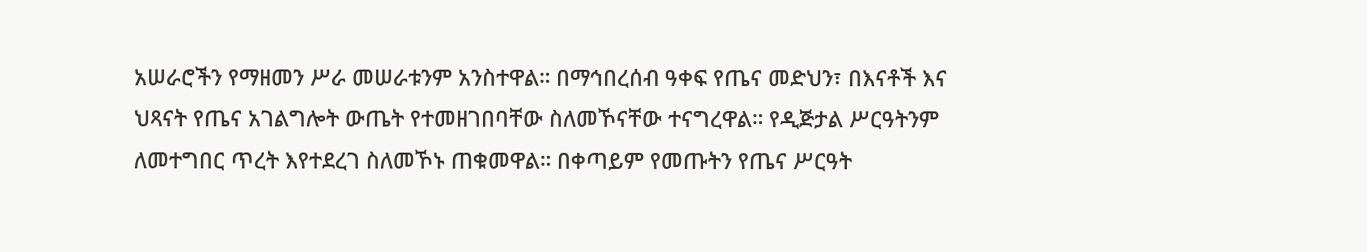አሠራሮችን የማዘመን ሥራ መሠራቱንም አንስተዋል። በማኅበረሰብ ዓቀፍ የጤና መድህን፣ በእናቶች እና ህጻናት የጤና አገልግሎት ውጤት የተመዘገበባቸው ስለመኾናቸው ተናግረዋል። የዲጅታል ሥርዓትንም ለመተግበር ጥረት እየተደረገ ስለመኾኑ ጠቁመዋል። በቀጣይም የመጡትን የጤና ሥርዓት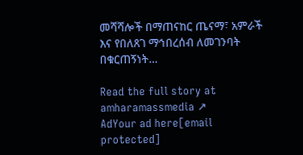መሻሻሎች በማጠናከር ጤናማ፣ አምራች እና የበለጸገ ማኅበረሰብ ለመገንባት በቁርጠኝነት…

Read the full story at amharamassmedia ↗
AdYour ad here[email protected]